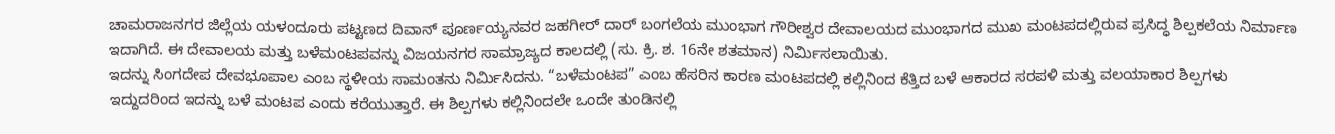ಚಾಮರಾಜನಗರ ಜಿಲ್ಲೆಯ ಯಳಂದೂರು ಪಟ್ಟಣದ ದಿವಾನ್ ಪೂರ್ಣಯ್ಯನವರ ಜಹಗೀರ್ ದಾರ್ ಬಂಗಲೆಯ ಮುಂಭಾಗ ಗೌರೀಶ್ವರ ದೇವಾಲಯದ ಮುಂಭಾಗದ ಮುಖ ಮಂಟಪದಲ್ಲಿರುವ ಪ್ರಸಿದ್ಧ ಶಿಲ್ಪಕಲೆಯ ನಿರ್ಮಾಣ ಇದಾಗಿದೆ. ಈ ದೇವಾಲಯ ಮತ್ತು ಬಳೆಮಂಟಪವನ್ನು ವಿಜಯನಗರ ಸಾಮ್ರಾಜ್ಯದ ಕಾಲದಲ್ಲಿ (ಸು. ಕ್ರಿ. ಶ. 16ನೇ ಶತಮಾನ) ನಿರ್ಮಿಸಲಾಯಿತು.
ಇದನ್ನು ಸಿಂಗದೇಪ ದೇವಭೂಪಾಲ ಎಂಬ ಸ್ಥಳೀಯ ಸಾಮಂತನು ನಿರ್ಮಿಸಿದನು. “ಬಳೆಮಂಟಪ” ಎಂಬ ಹೆಸರಿನ ಕಾರಣ ಮಂಟಪದಲ್ಲಿ ಕಲ್ಲಿನಿಂದ ಕೆತ್ತಿದ ಬಳೆ ಆಕಾರದ ಸರಪಳಿ ಮತ್ತು ವಲಯಾಕಾರ ಶಿಲ್ಪಗಳು ಇದ್ದುದರಿಂದ ಇದನ್ನು ಬಳೆ ಮಂಟಪ ಎಂದು ಕರೆಯುತ್ತಾರೆ. ಈ ಶಿಲ್ಪಗಳು ಕಲ್ಲಿನಿಂದಲೇ ಒಂದೇ ತುಂಡಿನಲ್ಲಿ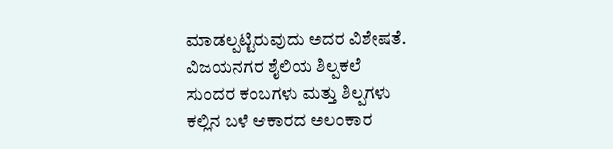ಮಾಡಲ್ಪಟ್ಟಿರುವುದು ಅದರ ವಿಶೇಷತೆ.
ವಿಜಯನಗರ ಶೈಲಿಯ ಶಿಲ್ಪಕಲೆ
ಸುಂದರ ಕಂಬಗಳು ಮತ್ತು ಶಿಲ್ಪಗಳು
ಕಲ್ಲಿನ ಬಳೆ ಆಕಾರದ ಅಲಂಕಾರ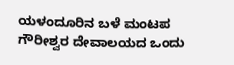ಯಳಂದೂರಿನ ಬಳೆ ಮಂಟಪ ಗೌರೀಶ್ವರ ದೇವಾಲಯದ ಒಂದು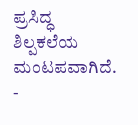ಪ್ರಸಿದ್ಧ ಶಿಲ್ಪಕಲೆಯ ಮಂಟಪವಾಗಿದೆ.
-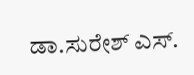ಡಾ.ಸುರೇಶ್ ಎಸ್.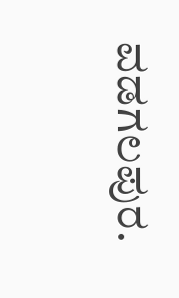ವಡಗಲಪುರ.